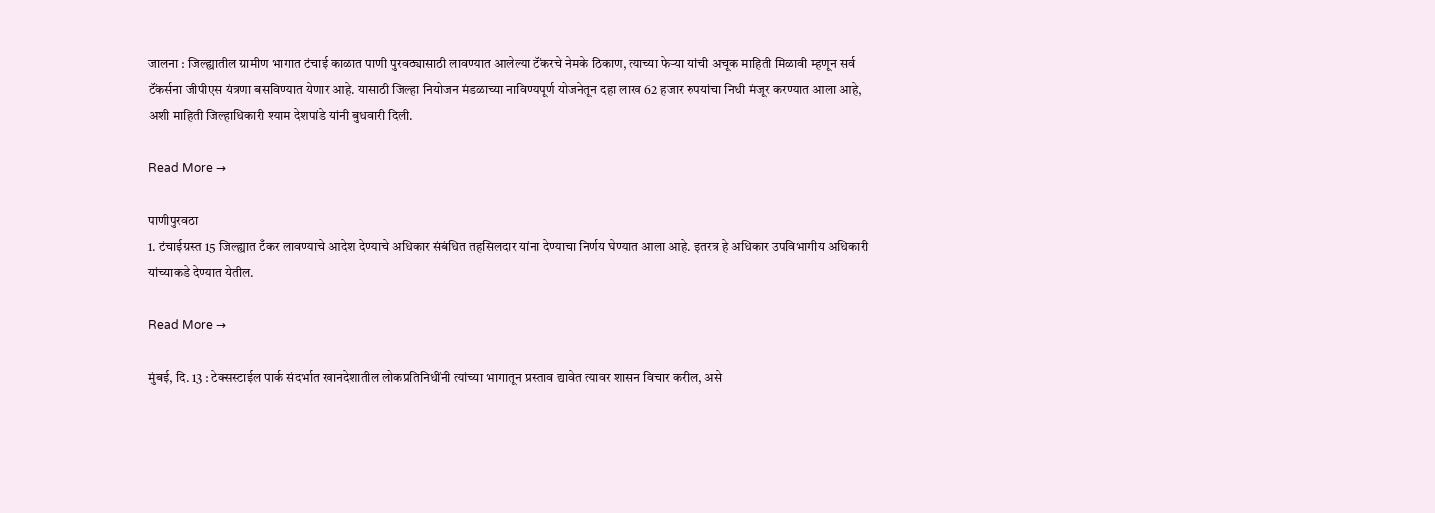जालना : जिल्ह्यातील ग्रामीण भागात टंचाई काळात पाणी पुरवठ्यासाठी लावण्यात आलेल्या टॅंकरचे नेमके ठिकाण, त्याच्या फेऱ्‍या यांची अचूक माहिती मिळावी म्हणून सर्व टॅंकर्सना जीपीएस यंत्रणा बसविण्यात येणार आहे. यासाठी जिल्हा नियोजन मंडळाच्या नाविण्यपूर्ण योजनेतून दहा लाख 62 हजार रुपयांचा निधी मंजूर करण्यात आला आहे, अशी माहिती जिल्हाधिकारी श्याम देशपांडे यांनी बुधवारी दिली.

Read More →

पाणीपुरवठा
1. टंचाईग्रस्त 15 जिल्ह्यात टँकर लावण्याचे आदेश देण्याचे अधिकार संबंधित तहसिलदार यांना देण्याचा निर्णय घेण्यात आला आहे. इतरत्र हे अधिकार उपविभागीय अधिकारी यांच्याकडे देण्यात येतील.

Read More →

मुंबई, दि. 13 : टेक्सस्टाईल पार्क संदर्भात खानदेशातील लोकप्रतिनिधींनी त्यांच्या भागातून प्रस्ताव द्यावेत त्यावर शासन विचार करील, असे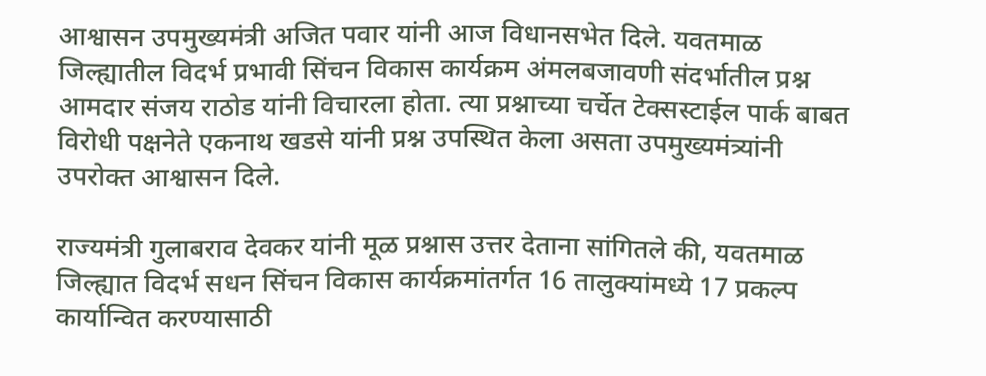आश्वासन उपमुख्यमंत्री अजित पवार यांनी आज विधानसभेत दिले. यवतमाळ जिल्ह्यातील विदर्भ प्रभावी सिंचन विकास कार्यक्रम अंमलबजावणी संदर्भातील प्रश्न आमदार संजय राठोड यांनी विचारला होता. त्या प्रश्नाच्या चर्चेत टेक्सस्टाईल पार्क बाबत विरोधी पक्षनेते एकनाथ खडसे यांनी प्रश्न उपस्थित केला असता उपमुख्यमंत्र्यांनी उपरोक्त आश्वासन दिले.

राज्यमंत्री गुलाबराव देवकर यांनी मूळ प्रश्नास उत्तर देताना सांगितले की, यवतमाळ जिल्ह्यात विदर्भ सधन सिंचन विकास कार्यक्रमांतर्गत 16 तालुक्यांमध्ये 17 प्रकल्प कार्यान्वित करण्यासाठी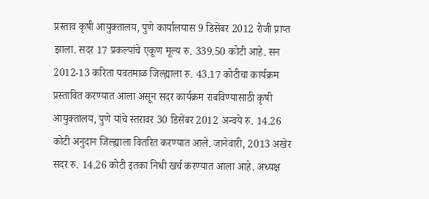प्रस्ताव कृषी आयुक्तालय, पुणे कार्यालयास 9 डिसेंबर 2012 रोजी प्राप्त झाला. सदर 17 प्रकल्पांचे एकूण मूल्य रु. 339.50 कोटी आहे. सन 2012-13 करिता यवतमाळ जिल्ह्याला रु. 43.17 कोटीचा कार्यक्रम प्रस्तावित करण्यात आला असून सदर कार्यक्रम राबविण्यासाठी कृषी आयुक्तालय, पुणे यांचे स्तरावर 30 डिसेंबर 2012 अन्वये रु. 14.26 कोटी अनुदान जिल्ह्याला वितरित करण्यात आले. जानेवारी, 2013 अखेर सदर रु. 14.26 कोटी इतका निधी खर्च करण्यात आला आहे. अध्यक्ष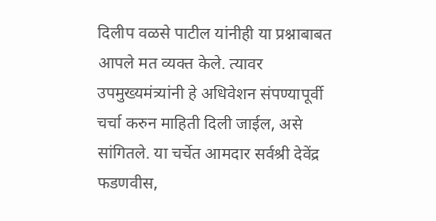दिलीप वळसे पाटील यांनीही या प्रश्नाबाबत आपले मत व्यक्त केले. त्यावर उपमुख्यमंत्र्यांनी हे अधिवेशन संपण्यापूर्वी चर्चा करुन माहिती दिली जाईल, असे सांगितले. या चर्चेत आमदार सर्वश्री देवेंद्र फडणवीस,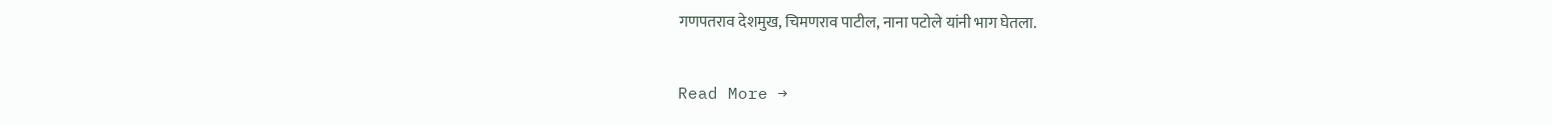गणपतराव देशमुख, चिमणराव पाटील, नाना पटोले यांनी भाग घेतला.

Read More →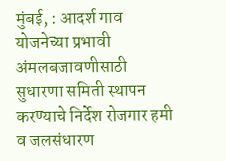मुंबई, : आदर्श गाव योजनेच्या प्रभावी अंमलबजावणीसाठी सुधारणा समिती स्थापन करण्याचे निर्देश रोजगार हमी व जलसंधारण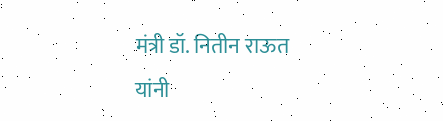मंत्री डॉ. नितीन राऊत यांनी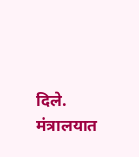दिले. मंत्रालयात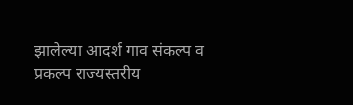झालेल्या आदर्श गाव संकल्प व प्रकल्प राज्यस्तरीय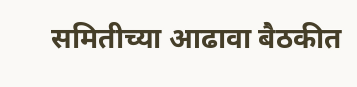समितीच्या आढावा बैठकीत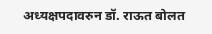अध्यक्षपदावरुन डॉ. राऊत बोलत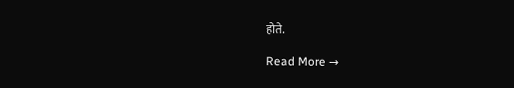होते.

Read More →